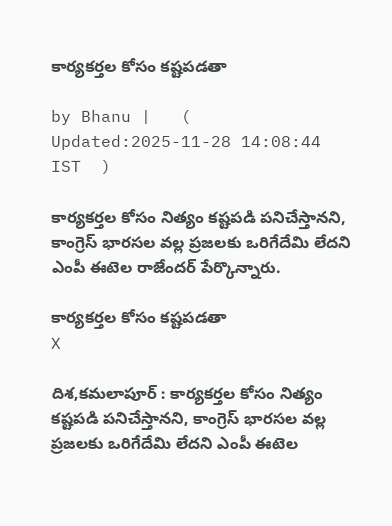కార్యకర్తల కోసం క‌ష్ట‌ప‌డ‌తా

by Bhanu |   (  Updated:2025-11-28 14:08:44  IST  )

కార్య‌క‌ర్త‌ల కోసం నిత్యం క‌ష్ట‌ప‌డి ప‌నిచేస్తాన‌ని, కాంగ్రెస్ భార‌సల వ‌ల్ల ప్ర‌జ‌ల‌కు ఒరిగేదేమి లేద‌ని ఎంపీ ఈటెల రాజేంద‌ర్ పేర్కొన్నారు.

కార్యకర్తల కోసం క‌ష్ట‌ప‌డ‌తా
X

దిశ,కమలాపూర్ : కార్య‌క‌ర్త‌ల కోసం నిత్యం క‌ష్ట‌ప‌డి ప‌నిచేస్తాన‌ని, కాంగ్రెస్ భార‌సల వ‌ల్ల ప్ర‌జ‌ల‌కు ఒరిగేదేమి లేద‌ని ఎంపీ ఈటెల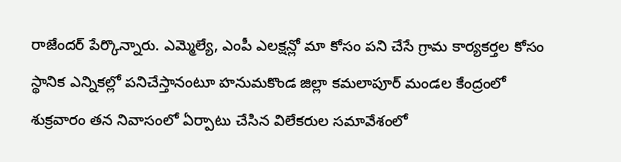రాజేంద‌ర్ పేర్కొన్నారు. ఎమ్మెల్యే, ఎంపీ ఎలక్షన్లో మా కోసం పని చేసే గ్రామ కార్యకర్తల కోసం స్థానిక ఎన్నికల్లో పనిచేస్తానంటూ హనుమకొండ జిల్లా కమలాపూర్ మండల కేంద్రంలో శుక్రవారం తన నివాసంలో ఏర్పాటు చేసిన విలేకరుల సమావేశంలో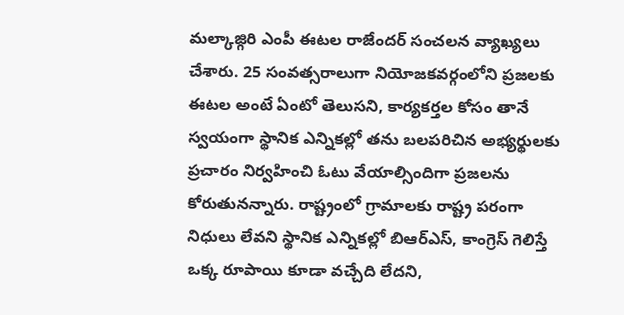మల్కాజ్గిరి ఎంపీ ఈటల రాజేందర్ సంచలన వ్యాఖ్యలు చేశారు. 25 సంవత్సరాలుగా నియోజకవర్గంలోని ప్రజలకు ఈటల అంటే ఏంటో తెలుసని, కార్యకర్తల కోసం తానే స్వయంగా స్థానిక ఎన్నికల్లో తను బలపరిచిన అభ్యర్థులకు ప్రచారం నిర్వహించి ఓటు వేయాల్సిందిగా ప్రజలను కోరుతునన్నారు. రాష్ట్రంలో గ్రామాలకు రాష్ట్ర పరంగా నిధులు లేవని స్థానిక ఎన్నికల్లో బిఆర్ఎస్, కాంగ్రెస్ గెలిస్తే ఒక్క రూపాయి కూడా వచ్చేది లేదని,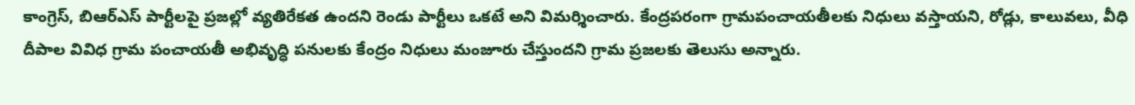కాంగ్రెస్, బిఆర్ఎస్ పార్టీలపై ప్రజల్లో వ్యతిరేకత ఉందని రెండు పార్టీలు ఒకటే అని విమర్శించారు. కేంద్రపరంగా గ్రామపంచాయతీలకు నిధులు వస్తాయని, రోడ్లు, కాలువలు, వీధి దీపాల వివిధ గ్రామ పంచాయతీ అభివృద్ధి పనులకు కేంద్రం నిధులు మంజూరు చేస్తుందని గ్రామ ప్రజలకు తెలుసు అన్నారు.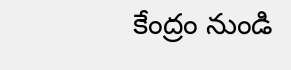కేంద్రం నుండి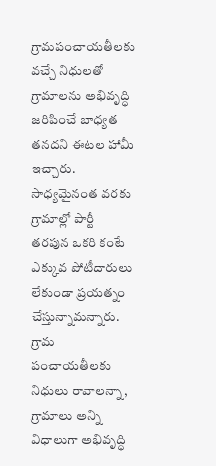గ్రామపంచాయతీలకు వచ్చే నిధులతో గ్రామాలను అభివృద్ధి జరిపించే బాధ్యత తనదని ఈటల హామీ ఇచ్చారు. సాధ్యమైనంత వరకు గ్రామాల్లో పార్టీ తరపున ఒకరి కంటే ఎక్కువ పోటీదారులు లేకుండా ప్రయత్నం చేస్తున్నామన్నారు. గ్రామ పంచాయతీలకు నిధులు రావాలన్నా, గ్రామాలు అన్ని విధాలుగా అభివృద్ధి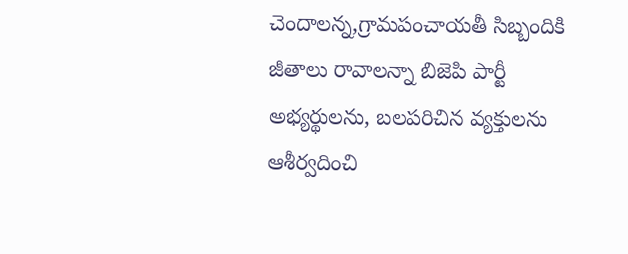చెందాలన్న,గ్రామపంచాయతీ సిబ్బందికి జీతాలు రావాలన్నా బిజెపి పార్టీ అభ్యర్థులను, బలపరిచిన వ్యక్తులను ఆశీర్వదించి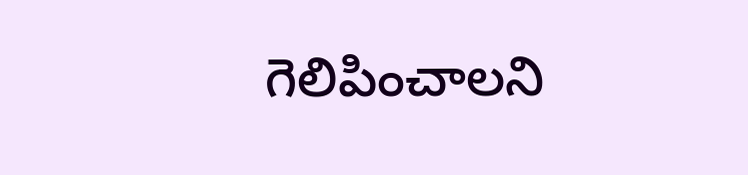గెలిపించాలని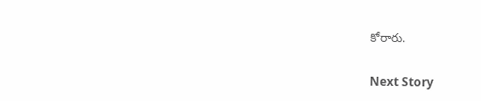కోరారు.

Next Story